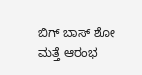ಬಿಗ್ ಬಾಸ್ ಶೋ ಮತ್ತೆ ಆರಂಭ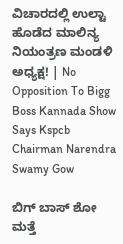ವಿಚಾರದಲ್ಲಿ ಉಲ್ಟಾ ಹೊಡೆದ ಮಾಲಿನ್ಯ ನಿಯಂತ್ರಣ ಮಂಡಳಿ ಅಧ್ಯಕ್ಷ! | No Opposition To Bigg Boss Kannada Show Says Kspcb Chairman Narendra Swamy Gow

ಬಿಗ್ ಬಾಸ್ ಶೋ ಮತ್ತೆ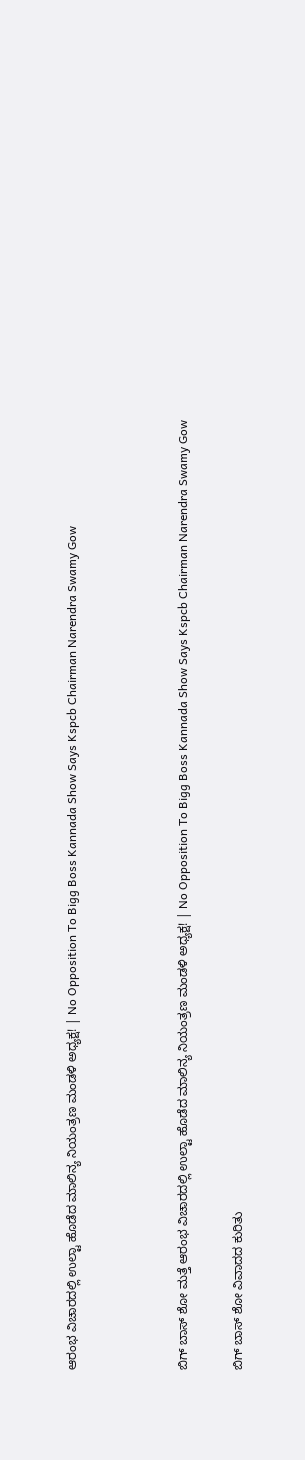ಆರಂಭ ವಿಚಾರದಲ್ಲಿ ಉಲ್ಟಾ ಹೊಡೆದ ಮಾಲಿನ್ಯ ನಿಯಂತ್ರಣ ಮಂಡಳಿ ಅಧ್ಯಕ್ಷ! | No Opposition To Bigg Boss Kannada Show Says Kspcb Chairman Narendra Swamy Gow



ಬಿಗ್ ಬಾಸ್ ಶೋ ಮತ್ತೆ ಆರಂಭ ವಿಚಾರದಲ್ಲಿ ಉಲ್ಟಾ ಹೊಡೆದ ಮಾಲಿನ್ಯ ನಿಯಂತ್ರಣ ಮಂಡಳಿ ಅಧ್ಯಕ್ಷ! | No Opposition To Bigg Boss Kannada Show Says Kspcb Chairman Narendra Swamy Gow

ಬಿಗ್ ಬಾಸ್ ಶೋ ವಿವಾದದ ಕುರಿತು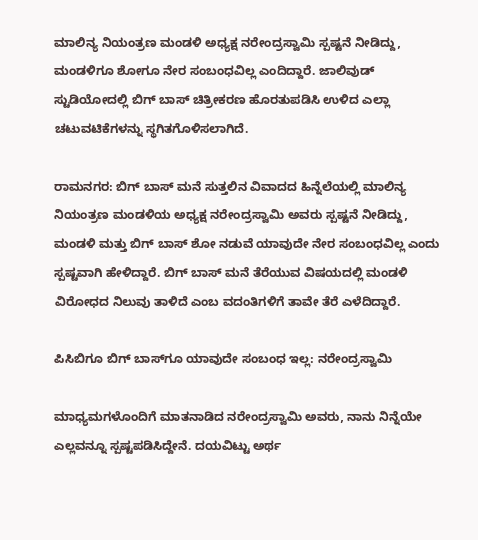ಮಾಲಿನ್ಯ ನಿಯಂತ್ರಣ ಮಂಡಳಿ ಅಧ್ಯಕ್ಷ ನರೇಂದ್ರಸ್ವಾಮಿ ಸ್ಪಷ್ಟನೆ ನೀಡಿದ್ದು, ಮಂಡಳಿಗೂ ಶೋಗೂ ನೇರ ಸಂಬಂಧವಿಲ್ಲ ಎಂದಿದ್ದಾರೆ. ಜಾಲಿವುಡ್ ಸ್ಟುಡಿಯೋದಲ್ಲಿ ಬಿಗ್ ಬಾಸ್ ಚಿತ್ರೀಕರಣ ಹೊರತುಪಡಿಸಿ ಉಳಿದ ಎಲ್ಲಾ ಚಟುವಟಿಕೆಗಳನ್ನು ಸ್ಥಗಿತಗೊಳಿಸಲಾಗಿದೆ.

ರಾಮನಗರ: ಬಿಗ್ ಬಾಸ್ ಮನೆ ಸುತ್ತಲಿನ ವಿವಾದದ ಹಿನ್ನೆಲೆಯಲ್ಲಿ ಮಾಲಿನ್ಯ ನಿಯಂತ್ರಣ ಮಂಡಳಿಯ ಅಧ್ಯಕ್ಷ ನರೇಂದ್ರಸ್ವಾಮಿ ಅವರು ಸ್ಪಷ್ಟನೆ ನೀಡಿದ್ದು, ಮಂಡಳಿ ಮತ್ತು ಬಿಗ್ ಬಾಸ್ ಶೋ ನಡುವೆ ಯಾವುದೇ ನೇರ ಸಂಬಂಧವಿಲ್ಲ ಎಂದು ಸ್ಪಷ್ಟವಾಗಿ ಹೇಳಿದ್ದಾರೆ. ಬಿಗ್ ಬಾಸ್ ಮನೆ ತೆರೆಯುವ ವಿಷಯದಲ್ಲಿ ಮಂಡಳಿ ವಿರೋಧದ ನಿಲುವು ತಾಳಿದೆ ಎಂಬ ವದಂತಿಗಳಿಗೆ ತಾವೇ ತೆರೆ ಎಳೆದಿದ್ದಾರೆ.

ಪಿಸಿಬಿಗೂ ಬಿಗ್ ಬಾಸ್‌ಗೂ ಯಾವುದೇ ಸಂಬಂಧ ಇಲ್ಲ: ನರೇಂದ್ರಸ್ವಾಮಿ

ಮಾಧ್ಯಮಗಳೊಂದಿಗೆ ಮಾತನಾಡಿದ ನರೇಂದ್ರಸ್ವಾಮಿ ಅವರು, ನಾನು ನಿನ್ನೆಯೇ ಎಲ್ಲವನ್ನೂ ಸ್ಪಷ್ಟಪಡಿಸಿದ್ದೇನೆ. ದಯವಿಟ್ಟು ಅರ್ಥ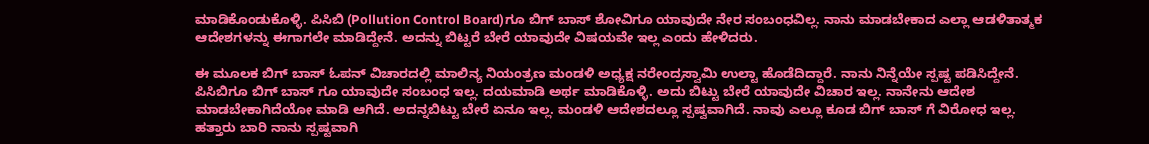ಮಾಡಿಕೊಂಡುಕೊಳ್ಳಿ. ಪಿಸಿಬಿ (Pollution Control Board)ಗೂ ಬಿಗ್ ಬಾಸ್ ಶೋವಿಗೂ ಯಾವುದೇ ನೇರ ಸಂಬಂಧವಿಲ್ಲ. ನಾನು ಮಾಡಬೇಕಾದ ಎಲ್ಲಾ ಆಡಳಿತಾತ್ಮಕ ಆದೇಶಗಳನ್ನು ಈಗಾಗಲೇ ಮಾಡಿದ್ದೇನೆ. ಅದನ್ನು ಬಿಟ್ಟರೆ ಬೇರೆ ಯಾವುದೇ ವಿಷಯವೇ ಇಲ್ಲ ಎಂದು ಹೇಳಿದರು.

ಈ ಮೂಲಕ ಬಿಗ್ ಬಾಸ್ ಓಪನ್ ವಿಚಾರದಲ್ಲಿ ಮಾಲಿನ್ಯ ನಿಯಂತ್ರಣ ಮಂಡಳಿ ಅಧ್ಯಕ್ಷ ನರೇಂದ್ರಸ್ವಾಮಿ ಉಲ್ಟಾ ಹೊಡೆದಿದ್ದಾರೆ. ನಾನು ನಿನ್ನೆಯೇ ಸ್ಪಷ್ಟ ಪಡಿಸಿದ್ದೇನೆ. ಪಿಸಿಬಿಗೂ ಬಿಗ್ ಬಾಸ್ ಗೂ ಯಾವುದೇ ಸಂಬಂಧ ಇಲ್ಲ. ದಯಮಾಡಿ ಅರ್ಥ ಮಾಡಿಕೊಳ್ಳಿ. ಅದು ಬಿಟ್ಟು ಬೇರೆ ಯಾವುದೇ ವಿಚಾರ ಇಲ್ಲ. ನಾನೇನು ಆದೇಶ ಮಾಡಬೇಕಾಗಿದೆಯೋ ಮಾಡಿ ಆಗಿದೆ. ಅದನ್ನ‌ಬಿಟ್ಟು ಬೇರೆ ಏನೂ ಇಲ್ಲ. ಮಂಡಳಿ ಆದೇಶದಲ್ಲೂ ಸ್ಪಷ್ವವಾಗಿದೆ. ನಾವು ಎಲ್ಲೂ ಕೂಡ ಬಿಗ್ ಬಾಸ್ ಗೆ ವಿರೋಧ ಇಲ್ಲ‌. ಹತ್ತಾರು ಬಾರಿ ನಾನು ಸ್ಪಷ್ಟವಾಗಿ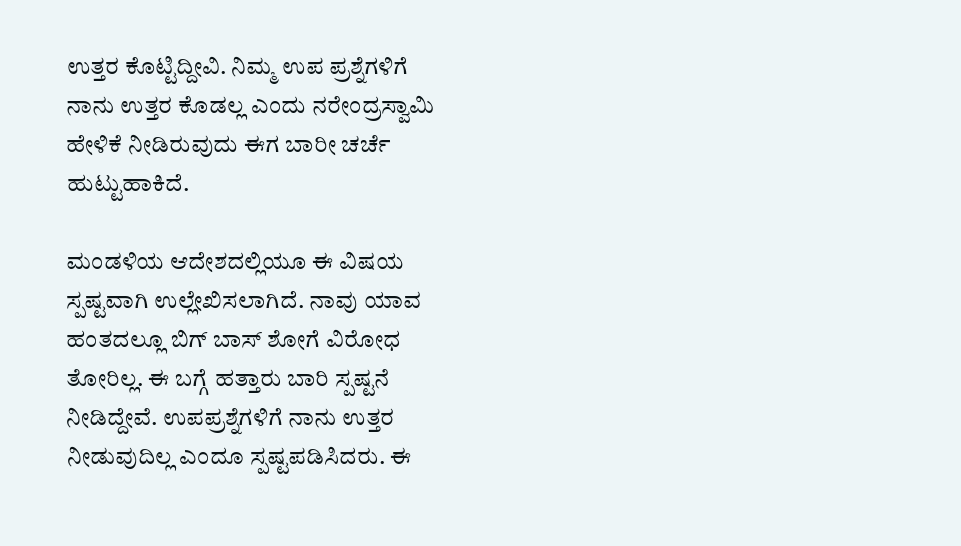ಉತ್ತರ ಕೊಟ್ಟಿದ್ದೀವಿ. ನಿಮ್ಮ ಉಪ ಪ್ರಶ್ನೆಗಳಿಗೆ ನಾನು ಉತ್ತರ ಕೊಡಲ್ಲ ಎಂದು ನರೇಂದ್ರಸ್ವಾಮಿ ಹೇಳಿಕೆ ನೀಡಿರುವುದು ಈಗ ಬಾರೀ ಚರ್ಚೆ ಹುಟ್ಟುಹಾಕಿದೆ.

ಮಂಡಳಿಯ ಆದೇಶದಲ್ಲಿಯೂ ಈ ವಿಷಯ ಸ್ಪಷ್ಟವಾಗಿ ಉಲ್ಲೇಖಿಸಲಾಗಿದೆ. ನಾವು ಯಾವ ಹಂತದಲ್ಲೂ ಬಿಗ್ ಬಾಸ್ ಶೋಗೆ ವಿರೋಧ ತೋರಿಲ್ಲ. ಈ ಬಗ್ಗೆ ಹತ್ತಾರು ಬಾರಿ ಸ್ಪಷ್ಟನೆ ನೀಡಿದ್ದೇವೆ. ಉಪಪ್ರಶ್ನೆಗಳಿಗೆ ನಾನು ಉತ್ತರ ನೀಡುವುದಿಲ್ಲ ಎಂದೂ ಸ್ಪಷ್ಟಪಡಿಸಿದರು. ಈ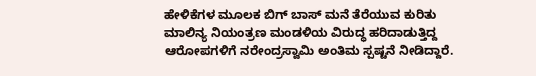ಹೇಳಿಕೆಗಳ ಮೂಲಕ ಬಿಗ್ ಬಾಸ್ ಮನೆ ತೆರೆಯುವ ಕುರಿತು ಮಾಲಿನ್ಯ ನಿಯಂತ್ರಣ ಮಂಡಳಿಯ ವಿರುದ್ಧ ಹರಿದಾಡುತ್ತಿದ್ದ ಆರೋಪಗಳಿಗೆ ನರೇಂದ್ರಸ್ವಾಮಿ ಅಂತಿಮ ಸ್ಪಷ್ಟನೆ ನೀಡಿದ್ದಾರೆ.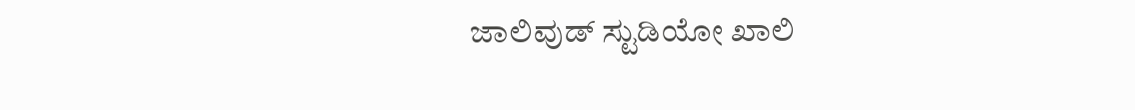ಜಾಲಿವುಡ್ ಸ್ಟುಡಿಯೋ ಖಾಲಿ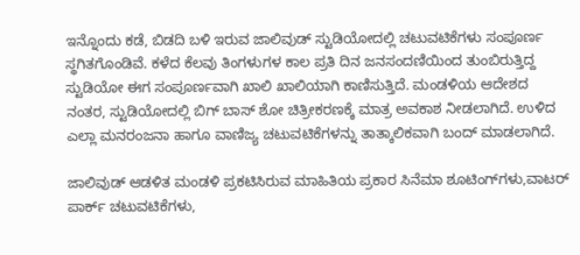ಇನ್ನೊಂದು ಕಡೆ, ಬಿಡದಿ ಬಳಿ ಇರುವ ಜಾಲಿವುಡ್ ಸ್ಟುಡಿಯೋದಲ್ಲಿ ಚಟುವಟಿಕೆಗಳು ಸಂಪೂರ್ಣ ಸ್ಥಗಿತಗೊಂಡಿವೆ. ಕಳೆದ ಕೆಲವು ತಿಂಗಳುಗಳ ಕಾಲ ಪ್ರತಿ ದಿನ ಜನಸಂದಣಿಯಿಂದ ತುಂಬಿರುತ್ತಿದ್ದ ಸ್ಟುಡಿಯೋ ಈಗ ಸಂಪೂರ್ಣವಾಗಿ ಖಾಲಿ ಖಾಲಿಯಾಗಿ ಕಾಣಿಸುತ್ತಿದೆ. ಮಂಡಳಿಯ ಆದೇಶದ ನಂತರ, ಸ್ಟುಡಿಯೋದಲ್ಲಿ ಬಿಗ್ ಬಾಸ್ ಶೋ ಚಿತ್ರೀಕರಣಕ್ಕೆ ಮಾತ್ರ ಅವಕಾಶ ನೀಡಲಾಗಿದೆ. ಉಳಿದ ಎಲ್ಲಾ ಮನರಂಜನಾ ಹಾಗೂ ವಾಣಿಜ್ಯ ಚಟುವಟಿಕೆಗಳನ್ನು ತಾತ್ಕಾಲಿಕವಾಗಿ ಬಂದ್ ಮಾಡಲಾಗಿದೆ.

ಜಾಲಿವುಡ್ ಆಡಳಿತ ಮಂಡಳಿ ಪ್ರಕಟಿಸಿರುವ ಮಾಹಿತಿಯ ಪ್ರಕಾರ ಸಿನೆಮಾ ಶೂಟಿಂಗ್‌ಗಳು,ವಾಟರ್ ಪಾರ್ಕ್ ಚಟುವಟಿಕೆಗಳು,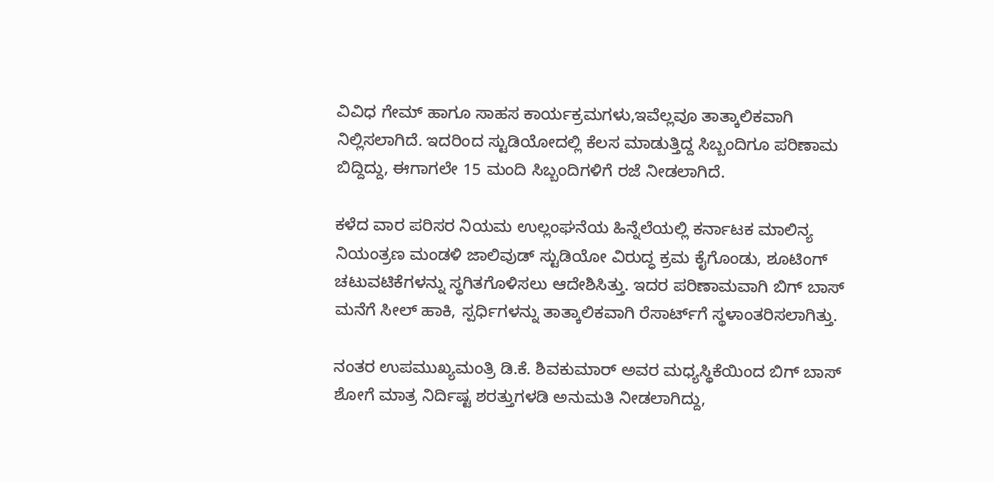ವಿವಿಧ ಗೇಮ್ ಹಾಗೂ ಸಾಹಸ ಕಾರ್ಯಕ್ರಮಗಳು,ಇವೆಲ್ಲವೂ ತಾತ್ಕಾಲಿಕವಾಗಿ ನಿಲ್ಲಿಸಲಾಗಿದೆ. ಇದರಿಂದ ಸ್ಟುಡಿಯೋದಲ್ಲಿ ಕೆಲಸ ಮಾಡುತ್ತಿದ್ದ ಸಿಬ್ಬಂದಿಗೂ ಪರಿಣಾಮ ಬಿದ್ದಿದ್ದು, ಈಗಾಗಲೇ 15 ಮಂದಿ ಸಿಬ್ಬಂದಿಗಳಿಗೆ ರಜೆ ನೀಡಲಾಗಿದೆ.

ಕಳೆದ ವಾರ ಪರಿಸರ ನಿಯಮ ಉಲ್ಲಂಘನೆಯ ಹಿನ್ನೆಲೆಯಲ್ಲಿ ಕರ್ನಾಟಕ ಮಾಲಿನ್ಯ ನಿಯಂತ್ರಣ ಮಂಡಳಿ ಜಾಲಿವುಡ್ ಸ್ಟುಡಿಯೋ ವಿರುದ್ಧ ಕ್ರಮ ಕೈಗೊಂಡು, ಶೂಟಿಂಗ್ ಚಟುವಟಿಕೆಗಳನ್ನು ಸ್ಥಗಿತಗೊಳಿಸಲು ಆದೇಶಿಸಿತ್ತು. ಇದರ ಪರಿಣಾಮವಾಗಿ ಬಿಗ್ ಬಾಸ್ ಮನೆಗೆ ಸೀಲ್ ಹಾಕಿ, ಸ್ಪರ್ಧಿಗಳನ್ನು ತಾತ್ಕಾಲಿಕವಾಗಿ ರೆಸಾರ್ಟ್‌ಗೆ ಸ್ಥಳಾಂತರಿಸಲಾಗಿತ್ತು.

ನಂತರ ಉಪಮುಖ್ಯಮಂತ್ರಿ ಡಿ.ಕೆ. ಶಿವಕುಮಾರ್ ಅವರ ಮಧ್ಯಸ್ಥಿಕೆಯಿಂದ ಬಿಗ್ ಬಾಸ್ ಶೋಗೆ ಮಾತ್ರ ನಿರ್ದಿಷ್ಟ ಶರತ್ತುಗಳಡಿ ಅನುಮತಿ ನೀಡಲಾಗಿದ್ದು,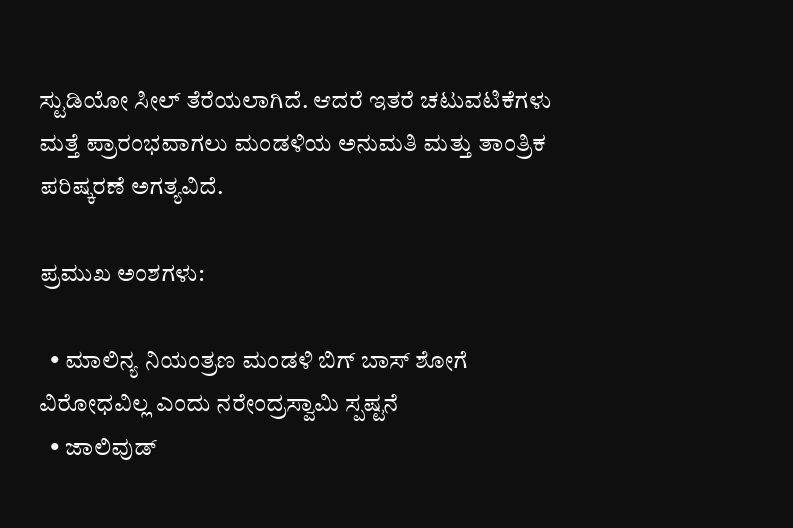ಸ್ಟುಡಿಯೋ ಸೀಲ್ ತೆರೆಯಲಾಗಿದೆ. ಆದರೆ ಇತರೆ ಚಟುವಟಿಕೆಗಳು ಮತ್ತೆ ಪ್ರಾರಂಭವಾಗಲು ಮಂಡಳಿಯ ಅನುಮತಿ ಮತ್ತು ತಾಂತ್ರಿಕ ಪರಿಷ್ಕರಣೆ ಅಗತ್ಯವಿದೆ.

ಪ್ರಮುಖ ಅಂಶಗಳು:

  • ಮಾಲಿನ್ಯ ನಿಯಂತ್ರಣ ಮಂಡಳಿ ಬಿಗ್ ಬಾಸ್ ಶೋಗೆ ವಿರೋಧವಿಲ್ಲ ಎಂದು ನರೇಂದ್ರಸ್ವಾಮಿ ಸ್ಪಷ್ಟನೆ
  • ಜಾಲಿವುಡ್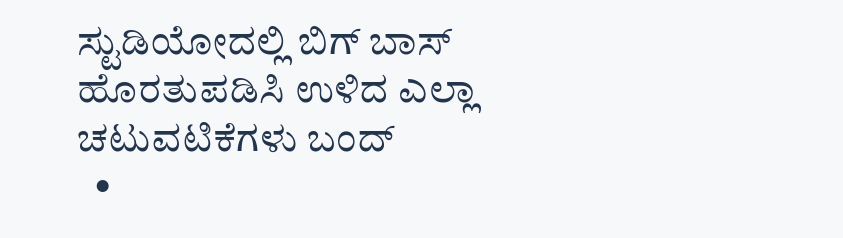ಸ್ಟುಡಿಯೋದಲ್ಲಿ ಬಿಗ್ ಬಾಸ್ ಹೊರತುಪಡಿಸಿ ಉಳಿದ ಎಲ್ಲಾ ಚಟುವಟಿಕೆಗಳು ಬಂದ್
  •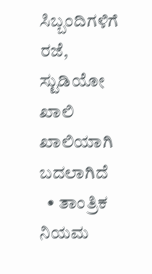ಸಿಬ್ಬಂದಿಗಳಿಗೆ ರಜೆ, ಸ್ಟುಡಿಯೋ ಖಾಲಿ ಖಾಲಿಯಾಗಿ ಬದಲಾಗಿದೆ
  • ತಾಂತ್ರಿಕ ನಿಯಮ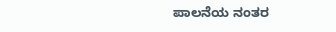ಪಾಲನೆಯ ನಂತರ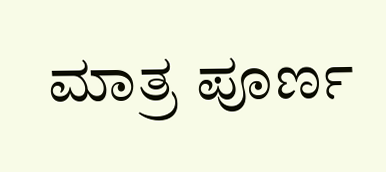ಮಾತ್ರ ಪೂರ್ಣ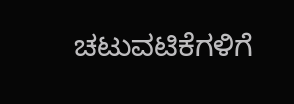ಚಟುವಟಿಕೆಗಳಿಗೆ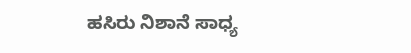ಹಸಿರು ನಿಶಾನೆ ಸಾಧ್ಯ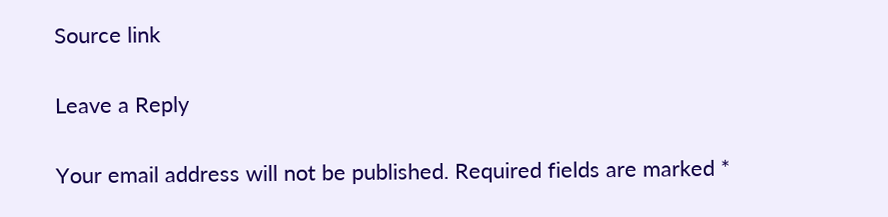Source link

Leave a Reply

Your email address will not be published. Required fields are marked *